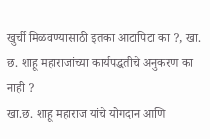खुर्ची मिळवण्यासाठी इतका आटापिटा का ?, खा. छ. शाहू महाराजांच्या कार्यपद्धतीचे अनुकरण का नाही ?
खा.छ. शाहू महाराज यांचे योगदान आणि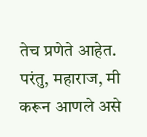तेच प्रणेते आहेत. परंतु, महाराज, मी करून आणले असे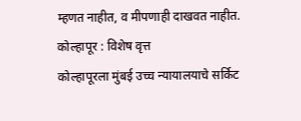म्हणत नाहीत, व मीपणाही दाखवत नाहीत.
कोल्हापूर : विशेष वृत्त
कोल्हापूरला मुंबई उच्च न्यायालयाचे सर्किट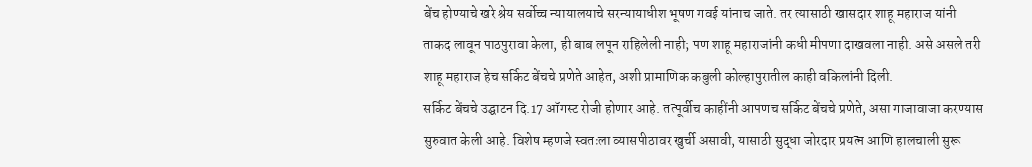बेंच होण्याचे खरे श्रेय सर्वोच्च न्यायालयाचे सरन्यायाधीश भूषण गवई यांनाच जाते. तर त्यासाठी खासदार शाहू महाराज यांनी ताकद लावून पाठपुरावा केला, ही बाब लपून राहिलेली नाही; पण शाहू महाराजांनी कधी मीपणा दाखवला नाही. असे असले तरी शाहू महाराज हेच सर्किट बेंचचे प्रणेते आहेत, अशी प्रामाणिक कबुली कोल्हापुरातील काही वकिलांनी दिली.
सर्किट बेंचचे उद्घाटन दि.17 ऑगस्ट रोजी होणार आहे. तत्पूर्वीच काहींनी आपणच सर्किट बेंचचे प्रणेते, असा गाजावाजा करण्यास सुरुवात केली आहे. विशेष म्हणजे स्वतःला व्यासपीठावर खुर्ची असावी, यासाठी सुद्धा जोरदार प्रयत्न आणि हालचाली सुरू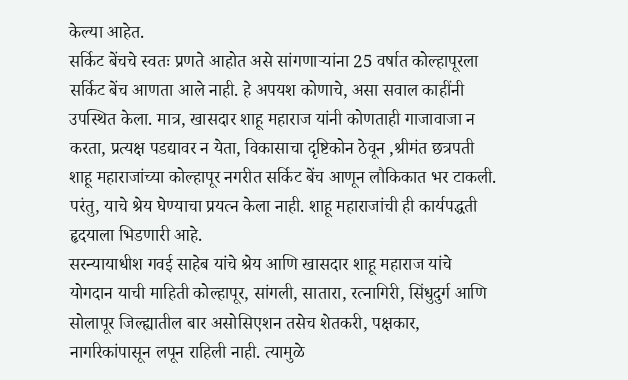केल्या आहेत.
सर्किट बेंचचे स्वतः प्रणते आहोत असे सांगणाऱ्यांना 25 वर्षात कोल्हापूरला सर्किट बेंच आणता आले नाही. हे अपयश कोणाचे, असा सवाल काहींनी उपस्थित केला. मात्र, खासदार शाहू महाराज यांनी कोणताही गाजावाजा न करता, प्रत्यक्ष पडद्यावर न येता, विकासाचा दृष्टिकोन ठेवून ,श्रीमंत छत्रपती शाहू महाराजांच्या कोल्हापूर नगरीत सर्किट बेंच आणून लौकिकात भर टाकली. परंतु, याचे श्रेय घेण्याचा प्रयत्न केला नाही. शाहू महाराजांची ही कार्यपद्धती हृदयाला भिडणारी आहे.
सरन्यायाधीश गवई साहेब यांचे श्रेय आणि खासदार शाहू महाराज यांचे योगदान याची माहिती कोल्हापूर, सांगली, सातारा, रत्नागिरी, सिंधुदुर्ग आणि सोलापूर जिल्ह्यातील बार असोसिएशन तसेच शेतकरी, पक्षकार, नागरिकांपासून लपून राहिली नाही. त्यामुळे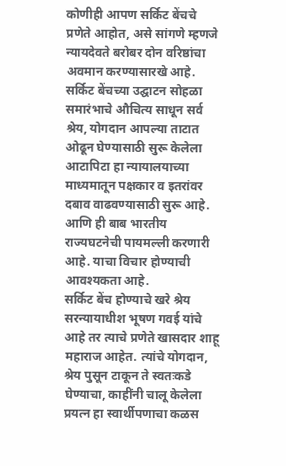कोणीही आपण सर्किट बेंचचे प्रणेते आहोत, असे सांगणे म्हणजे न्यायदेवते बरोबर दोन वरिष्ठांचा अवमान करण्यासारखे आहे.
सर्किट बेंचच्या उद्घाटन सोहळा समारंभाचे औचित्य साधून सर्व श्रेय, योगदान आपल्या ताटात ओढून घेण्यासाठी सुरू केलेला आटापिटा हा न्यायालयाच्या माध्यमातून पक्षकार व इतरांवर दबाव वाढवण्यासाठी सुरू आहे. आणि ही बाब भारतीय राज्यघटनेची पायमल्ली करणारी आहे. याचा विचार होण्याची आवश्यकता आहे.
सर्किट बेंच होण्याचे खरे श्रेय सरन्यायाधीश भूषण गवई यांचे आहे तर त्याचे प्रणेते खासदार शाहू महाराज आहेत. त्यांचे योगदान, श्रेय पुसून टाकून ते स्वतःकडे घेण्याचा, काहींनी चालू केलेला प्रयत्न हा स्वार्थीपणाचा कळस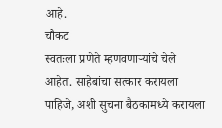आहे.
चौकट
स्वतःला प्रणेते म्हणवणाऱ्यांचे चेले आहेत. साहेबांचा सत्कार करायला पाहिजे, अशी सुचना बैठकामध्ये करायला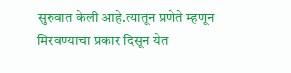सुरुवात केली आहे.त्यातून प्रणेते म्हणून मिरवण्याचा प्रकार दिसून येत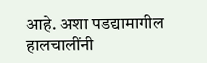आहे. अशा पडद्यामागील हालचालींनी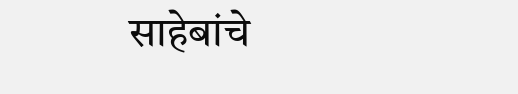साहेबांचे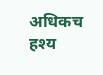अधिकच हश्य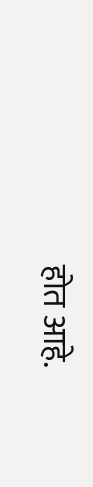होत आहे.